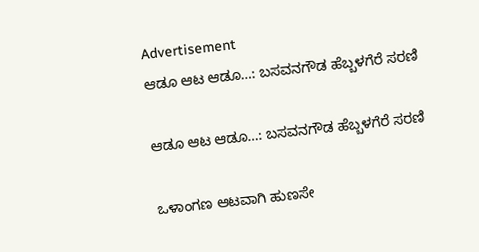Advertisement
ಆಡೂ ಆಟ ಆಡೂ…: ಬಸವನಗೌಡ ಹೆಬ್ಬಳಗೆರೆ ಸರಣಿ

ಆಡೂ ಆಟ ಆಡೂ…: ಬಸವನಗೌಡ ಹೆಬ್ಬಳಗೆರೆ ಸರಣಿ

ಒಳಾಂಗಣ ಆಟವಾಗಿ ಹುಣಸೇ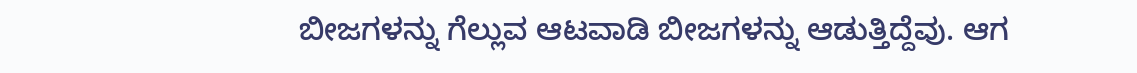ಬೀಜಗಳನ್ನು ಗೆಲ್ಲುವ ಆಟವಾಡಿ ಬೀಜಗಳನ್ನು ಆಡುತ್ತಿದ್ದೆವು. ಆಗ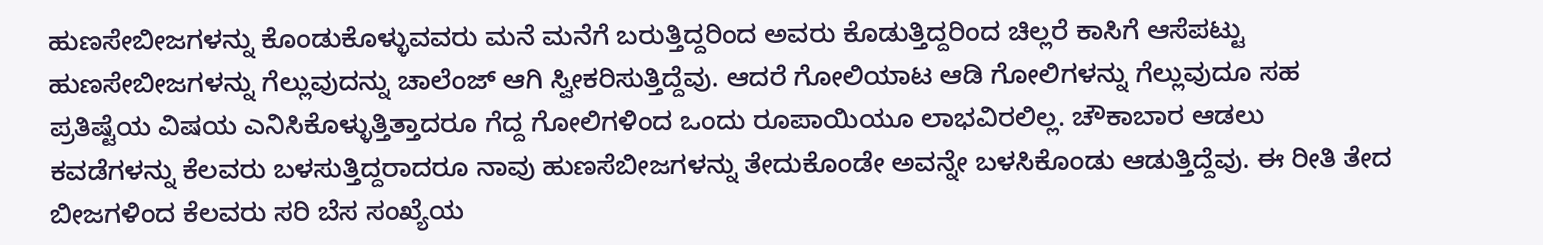ಹುಣಸೇಬೀಜಗಳನ್ನು ಕೊಂಡುಕೊಳ್ಳುವವರು ಮನೆ ಮನೆಗೆ ಬರುತ್ತಿದ್ದರಿಂದ ಅವರು ಕೊಡುತ್ತಿದ್ದರಿಂದ ಚಿಲ್ಲರೆ ಕಾಸಿಗೆ ಆಸೆಪಟ್ಟು ಹುಣಸೇಬೀಜಗಳನ್ನು ಗೆಲ್ಲುವುದನ್ನು ಚಾಲೆಂಜ್ ಆಗಿ ಸ್ವೀಕರಿಸುತ್ತಿದ್ದೆವು. ಆದರೆ ಗೋಲಿಯಾಟ ಆಡಿ ಗೋಲಿಗಳನ್ನು ಗೆಲ್ಲುವುದೂ ಸಹ ಪ್ರತಿಷ್ಟೆಯ ವಿಷಯ ಎನಿಸಿಕೊಳ್ಳುತ್ತಿತ್ತಾದರೂ ಗೆದ್ದ ಗೋಲಿಗಳಿಂದ ಒಂದು ರೂಪಾಯಿಯೂ ಲಾಭವಿರಲಿಲ್ಲ. ಚೌಕಾಬಾರ ಆಡಲು ಕವಡೆಗಳನ್ನು ಕೆಲವರು ಬಳಸುತ್ತಿದ್ದರಾದರೂ ನಾವು ಹುಣಸೆಬೀಜಗಳನ್ನು ತೇದುಕೊಂಡೇ ಅವನ್ನೇ ಬಳಸಿಕೊಂಡು ಆಡುತ್ತಿದ್ದೆವು. ಈ ರೀತಿ ತೇದ ಬೀಜಗಳಿಂದ ಕೆಲವರು ಸರಿ ಬೆಸ ಸಂಖ್ಯೆಯ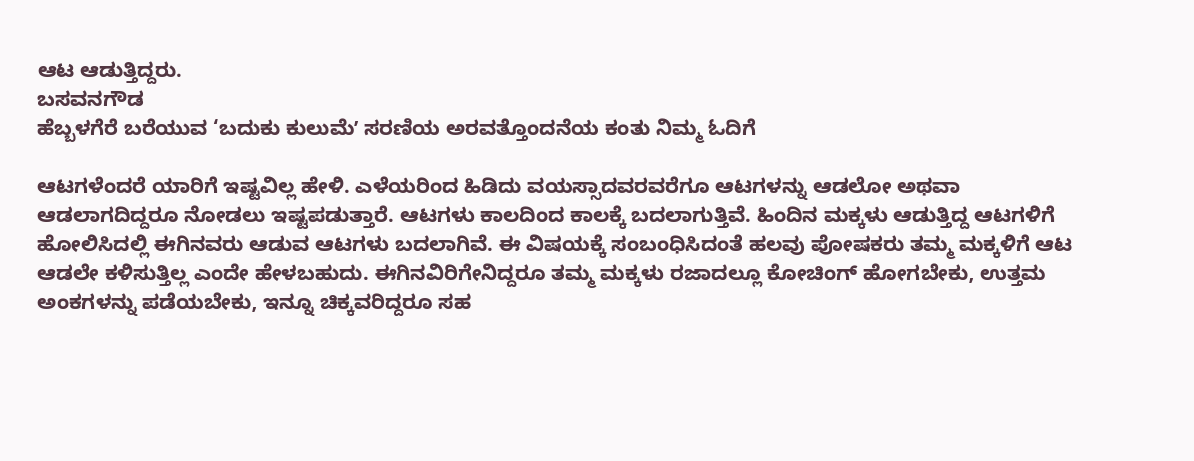ಆಟ ಆಡುತ್ತಿದ್ದರು.
ಬಸವನಗೌಡ
ಹೆಬ್ಬಳಗೆರೆ ಬರೆಯುವ ‘ಬದುಕು ಕುಲುಮೆʼ ಸರಣಿಯ ಅರವತ್ತೊಂದನೆಯ ಕಂತು ನಿಮ್ಮ ಓದಿಗೆ

ಆಟಗಳೆಂದರೆ ಯಾರಿಗೆ ಇಷ್ಟವಿಲ್ಲ ಹೇಳಿ. ಎಳೆಯರಿಂದ ಹಿಡಿದು ವಯಸ್ಸಾದವರವರೆಗೂ ಆಟಗಳನ್ನು ಆಡಲೋ ಅಥವಾ ಆಡಲಾಗದಿದ್ದರೂ ನೋಡಲು ಇಷ್ಟಪಡುತ್ತಾರೆ. ಆಟಗಳು ಕಾಲದಿಂದ ಕಾಲಕ್ಕೆ ಬದಲಾಗುತ್ತಿವೆ. ಹಿಂದಿನ ಮಕ್ಕಳು ಆಡುತ್ತಿದ್ದ ಆಟಗಳಿಗೆ ಹೋಲಿಸಿದಲ್ಲಿ ಈಗಿನವರು ಆಡುವ ಆಟಗಳು ಬದಲಾಗಿವೆ. ಈ ವಿಷಯಕ್ಕೆ ಸಂಬಂಧಿಸಿದಂತೆ ಹಲವು ಪೋಷಕರು ತಮ್ಮ ಮಕ್ಕಳಿಗೆ ಆಟ ಆಡಲೇ ಕಳಿಸುತ್ತಿಲ್ಲ ಎಂದೇ ಹೇಳಬಹುದು. ಈಗಿನವಿರಿಗೇನಿದ್ದರೂ ತಮ್ಮ ಮಕ್ಕಳು ರಜಾದಲ್ಲೂ ಕೋಚಿಂಗ್ ಹೋಗಬೇಕು, ಉತ್ತಮ ಅಂಕಗಳನ್ನು ಪಡೆಯಬೇಕು, ಇನ್ನೂ ಚಿಕ್ಕವರಿದ್ದರೂ ಸಹ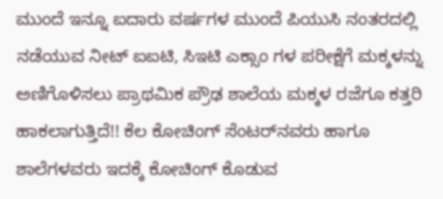ಮುಂದೆ ಇನ್ನೂ ಐದಾರು ವರ್ಷಗಳ ಮುಂದೆ ಪಿಯುಸಿ ನಂತರದಲ್ಲಿ ನಡೆಯುವ ನೀಟ್ ಐಐಟಿ, ಸಿಇಟಿ ಎಕ್ಸಾಂ ಗಳ ಪರೀಕ್ಷೆಗೆ ಮಕ್ಕಳನ್ನು ಅಣಿಗೊಳಿಸಲು ಪ್ರಾಥಮಿಕ ಪ್ರೌಢ ಶಾಲೆಯ ಮಕ್ಕಳ ರಜೆಗೂ ಕತ್ತರಿ ಹಾಕಲಾಗುತ್ತಿದೆ!! ಕೆಲ ಕೋಚಿಂಗ್ ಸೆಂಟರ್‌ನವರು ಹಾಗೂ ಶಾಲೆಗಳವರು ಇದಕ್ಕೆ ಕೋಚಿಂಗ್ ಕೊಡುವ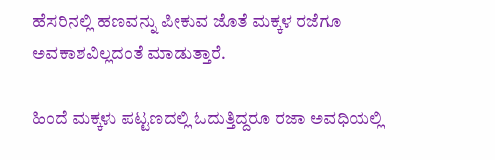ಹೆಸರಿನಲ್ಲಿ ಹಣವನ್ನು ಪೀಕುವ ಜೊತೆ ಮಕ್ಕಳ ರಜೆಗೂ ಅವಕಾಶವಿಲ್ಲದಂತೆ ಮಾಡುತ್ತಾರೆ.

ಹಿಂದೆ ಮಕ್ಕಳು ಪಟ್ಟಣದಲ್ಲಿ ಓದುತ್ತಿದ್ದರೂ ರಜಾ ಅವಧಿಯಲ್ಲಿ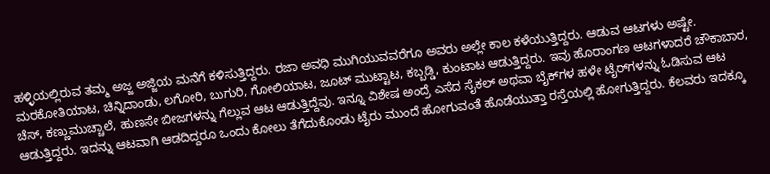ಹಳ್ಳಿಯಲ್ಲಿರುವ ತಮ್ಮ ಅಜ್ಜ ಅಜ್ಜಿಯ ಮನೆಗೆ ಕಳಿಸುತ್ತಿದ್ದರು. ರಜಾ ಅವಧಿ ಮುಗಿಯುವವರೆಗೂ ಅವರು ಅಲ್ಲೇ ಕಾಲ ಕಳೆಯುತ್ತಿದ್ದರು. ಆಡುವ ಆಟಗಳು ಅಷ್ಟೇ. ಮರಕೋತಿಯಾಟ, ಚಿನ್ನಿದಾಂಡು, ಲಗೋರಿ, ಬುಗುರಿ, ಗೋಲಿಯಾಟ, ಜೂಟ್ ಮುಟ್ಟಾಟ, ಕಬ್ಬಡ್ಡಿ, ಕುಂಟಾಟ ಆಡುತ್ತಿದ್ದರು. ಇವು ಹೊರಾಂಗಣ ಆಟಗಳಾದರೆ ಚೌಕಾಬಾರ, ಚೆಸ್, ಕಣ್ಣುಮುಚ್ಚಾಲೆ, ಹುಣಸೇ ಬೀಜಗಳನ್ನು ಗೆಲ್ಲುವ ಆಟ ಆಡುತ್ತಿದ್ದೆವು. ಇನ್ನೂ ವಿಶೇಷ ಅಂದ್ರೆ ಎಸೆದ ಸೈಕಲ್ ಅಥವಾ ಬೈಕ್‌ಗಳ ಹಳೇ ಟೈರ್‌ಗಳನ್ನು ಓಡಿಸುವ ಆಟ ಆಡುತ್ತಿದ್ದರು. ಇದನ್ನು ಆಟವಾಗಿ ಆಡದಿದ್ದರೂ ಒಂದು ಕೋಲು ತೆಗೆದುಕೊಂಡು ಟೈರು ಮುಂದೆ ಹೋಗುವಂತೆ ಹೊಡೆಯುತ್ತಾ ರಸ್ತೆಯಲ್ಲಿ ಹೋಗುತ್ತಿದ್ದರು. ಕೆಲವರು ಇದಕ್ಕೂ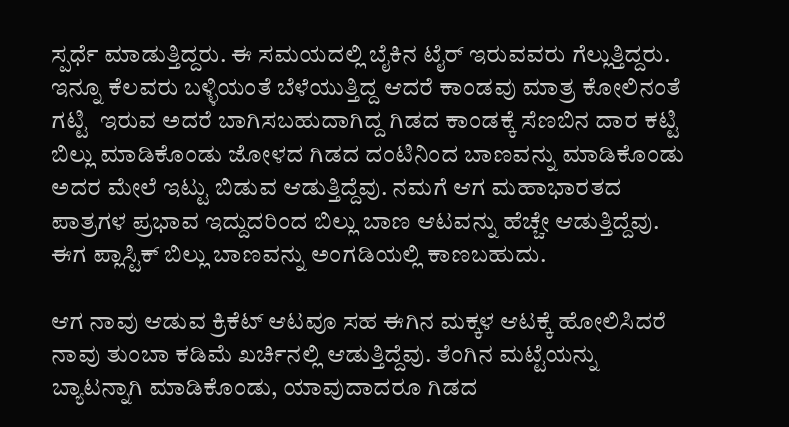ಸ್ಪರ್ಧೆ ಮಾಡುತ್ತಿದ್ದರು. ಈ ಸಮಯದಲ್ಲಿ ಬೈಕಿನ ಟೈರ್ ಇರುವವರು ಗೆಲ್ಲುತ್ತಿದ್ದರು. ಇನ್ನೂ ಕೆಲವರು ಬಳ್ಳಿಯಂತೆ ಬೆಳೆಯುತ್ತಿದ್ದ ಆದರೆ ಕಾಂಡವು ಮಾತ್ರ ಕೋಲಿನಂತೆ ಗಟ್ಟಿ  ಇರುವ ಅದರೆ ಬಾಗಿಸಬಹುದಾಗಿದ್ದ ಗಿಡದ ಕಾಂಡಕ್ಕೆ ಸೆಣಬಿನ ದಾರ ಕಟ್ಟಿ ಬಿಲ್ಲು ಮಾಡಿಕೊಂಡು ಜೋಳದ ಗಿಡದ ದಂಟಿನಿಂದ ಬಾಣವನ್ನು ಮಾಡಿಕೊಂಡು ಅದರ ಮೇಲೆ ಇಟ್ಟು ಬಿಡುವ ಆಡುತ್ತಿದ್ದೆವು. ನಮಗೆ ಆಗ ಮಹಾಭಾರತದ ಪಾತ್ರಗಳ ಪ್ರಭಾವ ಇದ್ದುದರಿಂದ ಬಿಲ್ಲು ಬಾಣ ಆಟವನ್ನು ಹೆಚ್ಚೇ ಆಡುತ್ತಿದ್ದೆವು. ಈಗ ಪ್ಲಾಸ್ಟಿಕ್ ಬಿಲ್ಲು ಬಾಣವನ್ನು ಅಂಗಡಿಯಲ್ಲಿ ಕಾಣಬಹುದು.

ಆಗ ನಾವು ಆಡುವ ಕ್ರಿಕೆಟ್ ಆಟವೂ ಸಹ ಈಗಿನ ಮಕ್ಕಳ ಆಟಕ್ಕೆ ಹೋಲಿಸಿದರೆ ನಾವು ತುಂಬಾ ಕಡಿಮೆ ಖರ್ಚಿನಲ್ಲಿ ಆಡುತ್ತಿದ್ದೆವು. ತೆಂಗಿನ ಮಟ್ಟೆಯನ್ನು ಬ್ಯಾಟನ್ನಾಗಿ ಮಾಡಿಕೊಂಡು, ಯಾವುದಾದರೂ ಗಿಡದ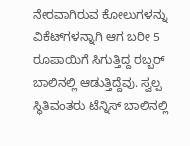ನೇರವಾಗಿರುವ ಕೋಲುಗಳನ್ನು ವಿಕೆಟ್‌ಗಳನ್ನಾಗಿ ಆಗ ಬರೀ 5 ರೂಪಾಯಿಗೆ ಸಿಗುತ್ತಿದ್ದ ರಬ್ಬರ್ ಬಾಲಿನಲ್ಲಿ ಆಡುತ್ತಿದ್ದೆವು. ಸ್ವಲ್ಪ ಸ್ಥಿತಿವಂತರು ಟೆನ್ನಿಸ್ ಬಾಲಿನಲ್ಲಿ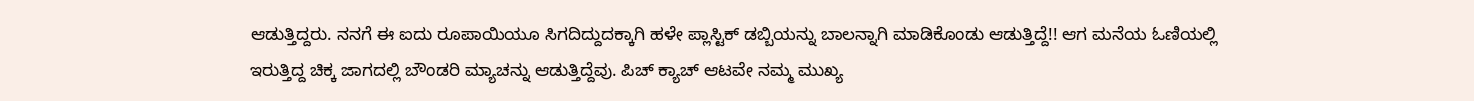ಆಡುತ್ತಿದ್ದರು. ನನಗೆ ಈ ಐದು ರೂಪಾಯಿಯೂ ಸಿಗದಿದ್ದುದಕ್ಕಾಗಿ ಹಳೇ ಪ್ಲಾಸ್ಟಿಕ್ ಡಬ್ಬಿಯನ್ನು ಬಾಲನ್ನಾಗಿ ಮಾಡಿಕೊಂಡು ಆಡುತ್ತಿದ್ದೆ!! ಆಗ ಮನೆಯ ಓಣಿಯಲ್ಲಿ ಇರುತ್ತಿದ್ದ ಚಿಕ್ಕ ಜಾಗದಲ್ಲಿ ಬೌಂಡರಿ ಮ್ಯಾಚನ್ನು ಆಡುತ್ತಿದ್ದೆವು. ಪಿಚ್ ಕ್ಯಾಚ್ ಆಟವೇ ನಮ್ಮ ಮುಖ್ಯ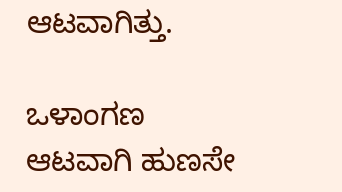ಆಟವಾಗಿತ್ತು.

ಒಳಾಂಗಣ ಆಟವಾಗಿ ಹುಣಸೇ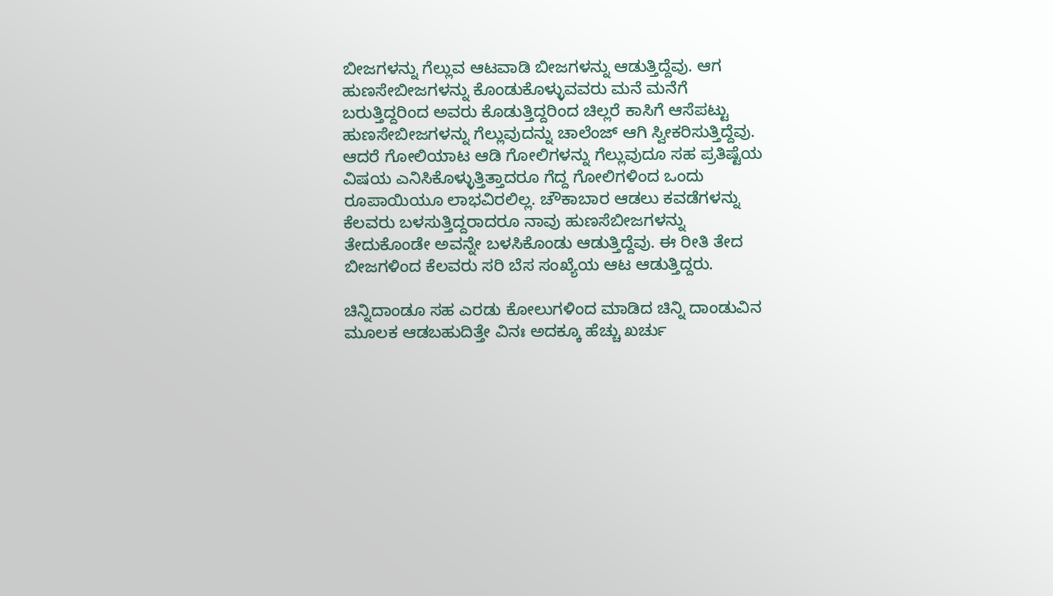ಬೀಜಗಳನ್ನು ಗೆಲ್ಲುವ ಆಟವಾಡಿ ಬೀಜಗಳನ್ನು ಆಡುತ್ತಿದ್ದೆವು. ಆಗ ಹುಣಸೇಬೀಜಗಳನ್ನು ಕೊಂಡುಕೊಳ್ಳುವವರು ಮನೆ ಮನೆಗೆ ಬರುತ್ತಿದ್ದರಿಂದ ಅವರು ಕೊಡುತ್ತಿದ್ದರಿಂದ ಚಿಲ್ಲರೆ ಕಾಸಿಗೆ ಆಸೆಪಟ್ಟು ಹುಣಸೇಬೀಜಗಳನ್ನು ಗೆಲ್ಲುವುದನ್ನು ಚಾಲೆಂಜ್ ಆಗಿ ಸ್ವೀಕರಿಸುತ್ತಿದ್ದೆವು. ಆದರೆ ಗೋಲಿಯಾಟ ಆಡಿ ಗೋಲಿಗಳನ್ನು ಗೆಲ್ಲುವುದೂ ಸಹ ಪ್ರತಿಷ್ಟೆಯ ವಿಷಯ ಎನಿಸಿಕೊಳ್ಳುತ್ತಿತ್ತಾದರೂ ಗೆದ್ದ ಗೋಲಿಗಳಿಂದ ಒಂದು ರೂಪಾಯಿಯೂ ಲಾಭವಿರಲಿಲ್ಲ. ಚೌಕಾಬಾರ ಆಡಲು ಕವಡೆಗಳನ್ನು ಕೆಲವರು ಬಳಸುತ್ತಿದ್ದರಾದರೂ ನಾವು ಹುಣಸೆಬೀಜಗಳನ್ನು ತೇದುಕೊಂಡೇ ಅವನ್ನೇ ಬಳಸಿಕೊಂಡು ಆಡುತ್ತಿದ್ದೆವು. ಈ ರೀತಿ ತೇದ ಬೀಜಗಳಿಂದ ಕೆಲವರು ಸರಿ ಬೆಸ ಸಂಖ್ಯೆಯ ಆಟ ಆಡುತ್ತಿದ್ದರು.

ಚಿನ್ನಿದಾಂಡೂ ಸಹ ಎರಡು ಕೋಲುಗಳಿಂದ ಮಾಡಿದ ಚಿನ್ನಿ ದಾಂಡುವಿನ ಮೂಲಕ ಆಡಬಹುದಿತ್ತೇ ವಿನಃ ಅದಕ್ಕೂ ಹೆಚ್ಚು ಖರ್ಚು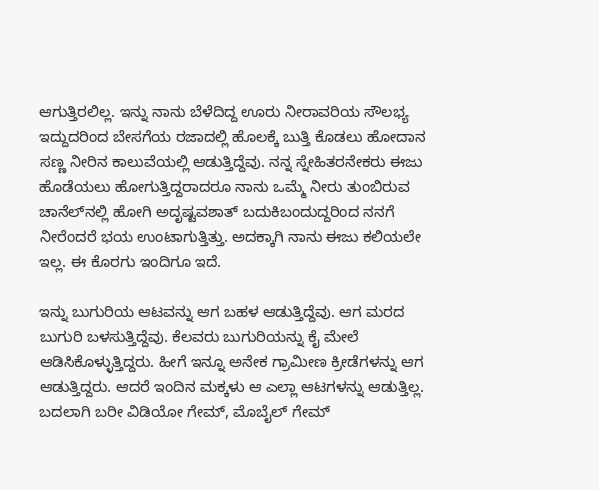ಆಗುತ್ತಿರಲಿಲ್ಲ. ಇನ್ನು ನಾನು ಬೆಳೆದಿದ್ದ ಊರು ನೀರಾವರಿಯ ಸೌಲಭ್ಯ ಇದ್ದುದರಿಂದ ಬೇಸಗೆಯ ರಜಾದಲ್ಲಿ ಹೊಲಕ್ಕೆ ಬುತ್ತಿ ಕೊಡಲು ಹೋದಾನ ಸಣ್ಣ ನೀರಿನ ಕಾಲುವೆಯಲ್ಲಿ ಆಡುತ್ತಿದ್ದೆವು. ನನ್ನ ಸ್ನೇಹಿತರನೇಕರು ಈಜು ಹೊಡೆಯಲು ಹೋಗುತ್ತಿದ್ದರಾದರೂ ನಾನು ಒಮ್ಮೆ ನೀರು ತುಂಬಿರುವ ಚಾನೆಲ್‌ನಲ್ಲಿ ಹೋಗಿ ಅದೃಷ್ಟವಶಾತ್ ಬದುಕಿಬಂದುದ್ದರಿಂದ ನನಗೆ ನೀರೆಂದರೆ ಭಯ ಉಂಟಾಗುತ್ತಿತ್ತು. ಅದಕ್ಕಾಗಿ ನಾನು ಈಜು ಕಲಿಯಲೇ ಇಲ್ಲ. ಈ ಕೊರಗು ಇಂದಿಗೂ ಇದೆ.

ಇನ್ನು ಬುಗುರಿಯ ಆಟವನ್ನು ಆಗ ಬಹಳ ಆಡುತ್ತಿದ್ದೆವು. ಆಗ ಮರದ ಬುಗುರಿ ಬಳಸುತ್ತಿದ್ದೆವು. ಕೆಲವರು ಬುಗುರಿಯನ್ನು ಕೈ ಮೇಲೆ ಆಡಿಸಿಕೊಳ್ಳುತ್ತಿದ್ದರು. ಹೀಗೆ ಇನ್ನೂ ಅನೇಕ ಗ್ರಾಮೀಣ ಕ್ರೀಡೆಗಳನ್ನು ಆಗ ಆಡುತ್ತಿದ್ದರು. ಆದರೆ ಇಂದಿನ ಮಕ್ಕಳು ಆ ಎಲ್ಲಾ ಆಟಗಳನ್ನು ಆಡುತ್ತಿಲ್ಲ. ಬದಲಾಗಿ ಬರೀ ವಿಡಿಯೋ ಗೇಮ್, ಮೊಬೈಲ್ ಗೇಮ್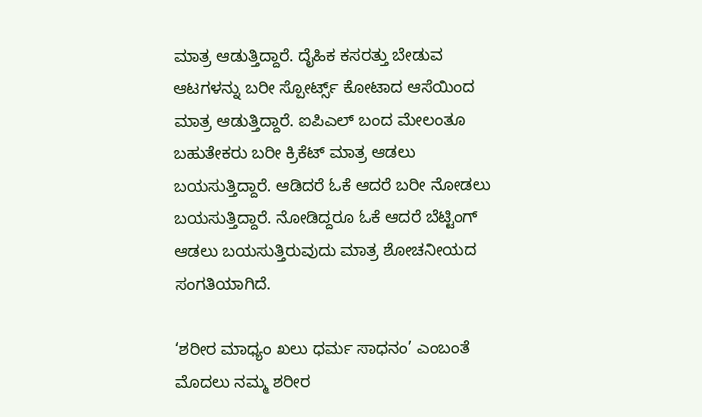ಮಾತ್ರ ಆಡುತ್ತಿದ್ದಾರೆ. ದೈಹಿಕ ಕಸರತ್ತು ಬೇಡುವ ಆಟಗಳನ್ನು ಬರೀ ಸ್ಪೋರ್ಟ್ಸ್ ಕೋಟಾದ ಆಸೆಯಿಂದ ಮಾತ್ರ ಆಡುತ್ತಿದ್ದಾರೆ. ಐಪಿಎಲ್ ಬಂದ ಮೇಲಂತೂ ಬಹುತೇಕರು ಬರೀ ಕ್ರಿಕೆಟ್ ಮಾತ್ರ ಆಡಲು ಬಯಸುತ್ತಿದ್ದಾರೆ. ಆಡಿದರೆ ಓಕೆ ಆದರೆ ಬರೀ ನೋಡಲು ಬಯಸುತ್ತಿದ್ದಾರೆ. ನೋಡಿದ್ದರೂ ಓಕೆ ಆದರೆ ಬೆಟ್ಟಿಂಗ್ ಆಡಲು ಬಯಸುತ್ತಿರುವುದು ಮಾತ್ರ ಶೋಚನೀಯದ ಸಂಗತಿಯಾಗಿದೆ.

‘ಶರೀರ ಮಾಧ್ಯಂ ಖಲು ಧರ್ಮ ಸಾಧನಂ’ ಎಂಬಂತೆ ಮೊದಲು ನಮ್ಮ ಶರೀರ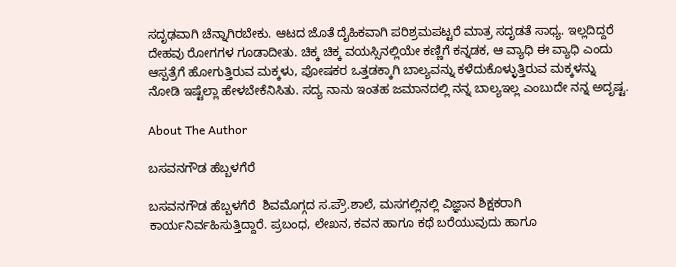ಸದೃಢವಾಗಿ ಚೆನ್ನಾಗಿರಬೇಕು. ಆಟದ ಜೊತೆ ದೈಹಿಕವಾಗಿ ಪರಿಶ್ರಮಪಟ್ಟರೆ ಮಾತ್ರ ಸದೃಡತೆ ಸಾಧ್ಯ. ಇಲ್ಲದಿದ್ದರೆ ದೇಹವು ರೋಗಗಳ ಗೂಡಾದೀತು. ಚಿಕ್ಕ ಚಿಕ್ಕ ವಯಸ್ಸಿನಲ್ಲಿಯೇ ಕಣ್ಣಿಗೆ ಕನ್ನಡಕ, ಆ ವ್ಯಾಧಿ ಈ ವ್ಯಾಧಿ ಎಂದು ಆಸ್ಪತ್ರೆಗೆ ಹೋಗುತ್ತಿರುವ ಮಕ್ಕಳು, ಪೋಷಕರ ಒತ್ತಡಕ್ಕಾಗಿ ಬಾಲ್ಯವನ್ನು ಕಳೆದುಕೊಳ್ಳುತ್ತಿರುವ ಮಕ್ಕಳನ್ನು ನೋಡಿ ಇಷ್ಟೆಲ್ಲಾ ಹೇಳಬೇಕೆನಿಸಿತು. ಸದ್ಯ ನಾನು ಇಂತಹ ಜಮಾನದಲ್ಲಿ ನನ್ನ ಬಾಲ್ಯಇಲ್ಲ ಎಂಬುದೇ ನನ್ನ ಅದೃಷ್ಟ.

About The Author

ಬಸವನಗೌಡ ಹೆಬ್ಬಳಗೆರೆ

ಬಸವನಗೌಡ ಹೆಬ್ಬಳಗೆರೆ  ಶಿವಮೊಗ್ಗದ ಸ.ಪ್ರೌ.ಶಾಲೆ, ಮಸಗಲ್ಲಿನಲ್ಲಿ ವಿಜ್ಞಾನ ಶಿಕ್ಷಕರಾಗಿ ಕಾರ್ಯನಿರ್ವಹಿಸುತ್ತಿದ್ದಾರೆ. ಪ್ರಬಂಧ, ಲೇಖನ, ಕವನ ಹಾಗೂ ಕಥೆ ಬರೆಯುವುದು ಹಾಗೂ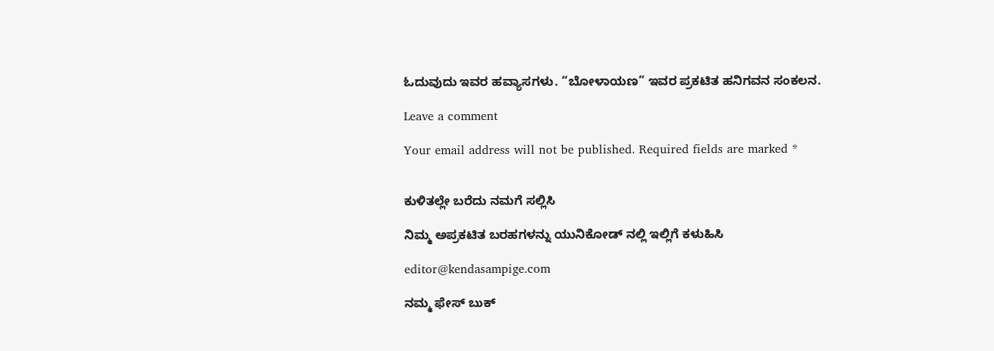ಓದುವುದು ಇವರ ಹವ್ಯಾಸಗಳು. “ಬೋಳಾಯಣ” ಇವರ ಪ್ರಕಟಿತ ಹನಿಗವನ ಸಂಕಲನ.

Leave a comment

Your email address will not be published. Required fields are marked *


ಕುಳಿತಲ್ಲೇ ಬರೆದು ನಮಗೆ ಸಲ್ಲಿಸಿ

ನಿಮ್ಮ ಅಪ್ರಕಟಿತ ಬರಹಗಳನ್ನು ಯುನಿಕೋಡ್ ನಲ್ಲಿ ಇಲ್ಲಿಗೆ ಕಳುಹಿಸಿ

editor@kendasampige.com

ನಮ್ಮ ಫೇಸ್ ಬುಕ್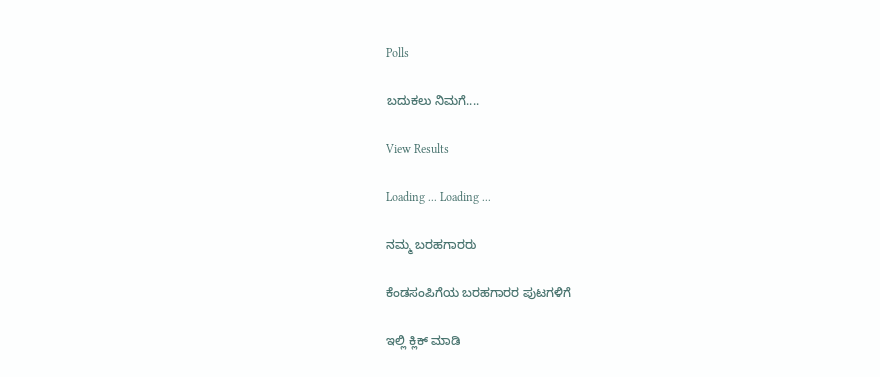Polls

ಬದುಕಲು ನಿಮಗೆ....

View Results

Loading ... Loading ...

ನಮ್ಮ ಬರಹಗಾರರು

ಕೆಂಡಸಂಪಿಗೆಯ ಬರಹಗಾರರ ಪುಟಗಳಿಗೆ

ಇಲ್ಲಿ ಕ್ಲಿಕ್ ಮಾಡಿ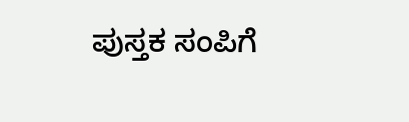ಪುಸ್ತಕ ಸಂಪಿಗೆ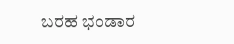ಬರಹ ಭಂಡಾರ